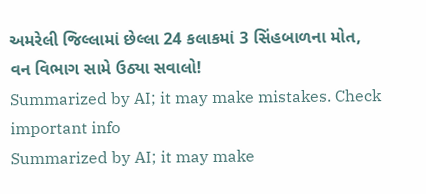અમરેલી જિલ્લામાં છેલ્લા 24 કલાકમાં 3 સિંહબાળના મોત, વન વિભાગ સામે ઉઠ્યા સવાલો!
Summarized by AI; it may make mistakes. Check important info
Summarized by AI; it may make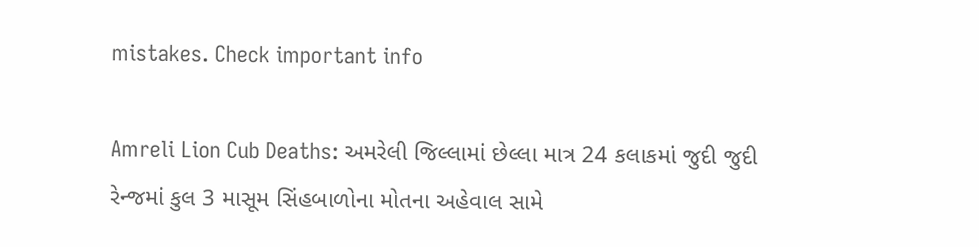mistakes. Check important info

Amreli Lion Cub Deaths: અમરેલી જિલ્લામાં છેલ્લા માત્ર 24 કલાકમાં જુદી જુદી રેન્જમાં કુલ 3 માસૂમ સિંહબાળોના મોતના અહેવાલ સામે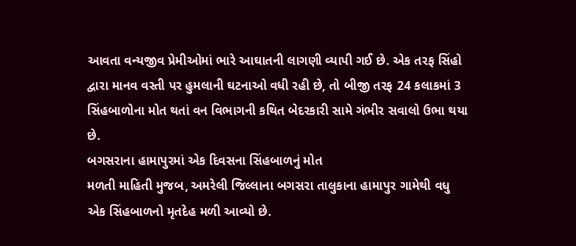આવતા વન્યજીવ પ્રેમીઓમાં ભારે આઘાતની લાગણી વ્યાપી ગઈ છે. એક તરફ સિંહો દ્વારા માનવ વસ્તી પર હુમલાની ઘટનાઓ વધી રહી છે, તો બીજી તરફ 24 કલાકમાં 3 સિંહબાળોના મોત થતાં વન વિભાગની કથિત બેદરકારી સામે ગંભીર સવાલો ઉભા થયા છે.
બગસરાના હામાપુરમાં એક દિવસના સિંહબાળનું મોત
મળતી માહિતી મુજબ, અમરેલી જિલ્લાના બગસરા તાલુકાના હામાપુર ગામેથી વધુ એક સિંહબાળનો મૃતદેહ મળી આવ્યો છે.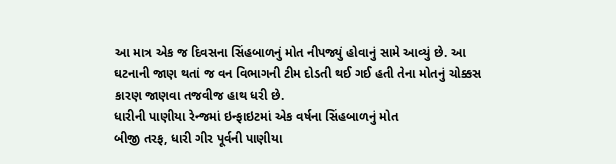આ માત્ર એક જ દિવસના સિંહબાળનું મોત નીપજ્યું હોવાનું સામે આવ્યું છે. આ ઘટનાની જાણ થતાં જ વન વિભાગની ટીમ દોડતી થઈ ગઈ હતી તેના મોતનું ચોક્કસ કારણ જાણવા તજવીજ હાથ ધરી છે.
ધારીની પાણીયા રેન્જમાં ઇન્ફાઇટમાં એક વર્ષના સિંહબાળનું મોત
બીજી તરફ, ધારી ગીર પૂર્વની પાણીયા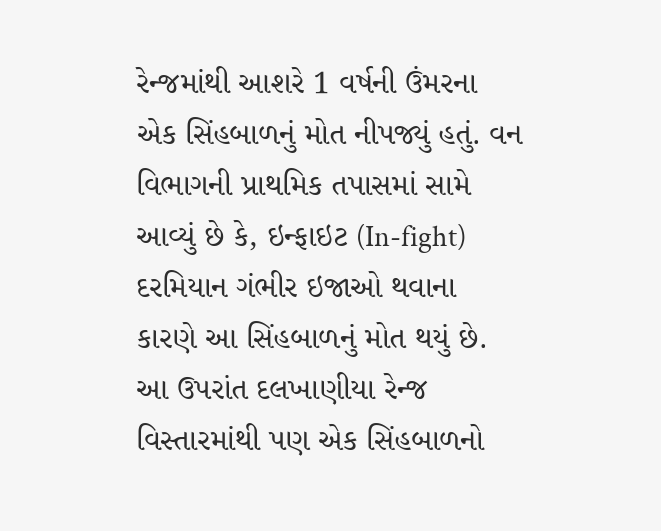રેન્જમાંથી આશરે 1 વર્ષની ઉંમરના એક સિંહબાળનું મોત નીપજ્યું હતું. વન વિભાગની પ્રાથમિક તપાસમાં સામે આવ્યું છે કે, ઇન્ફાઇટ (In-fight) દરમિયાન ગંભીર ઇજાઓ થવાના કારણે આ સિંહબાળનું મોત થયું છે. આ ઉપરાંત દલખાણીયા રેન્જ વિસ્તારમાંથી પણ એક સિંહબાળનો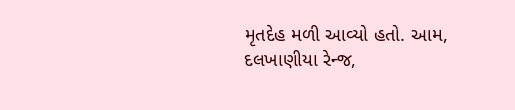મૃતદેહ મળી આવ્યો હતો. આમ, દલખાણીયા રેન્જ,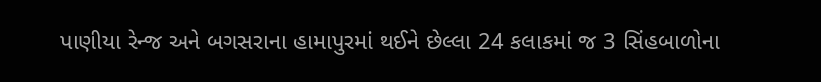પાણીયા રેન્જ અને બગસરાના હામાપુરમાં થઈને છેલ્લા 24 કલાકમાં જ 3 સિંહબાળોના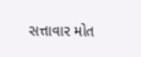સત્તાવાર મોત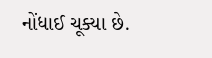નોંધાઈ ચૂક્યા છે.